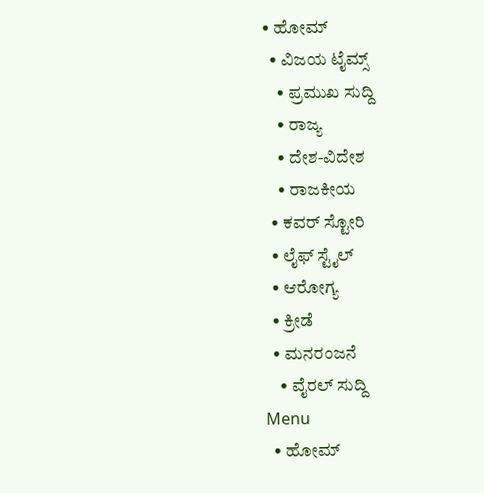• ಹೋಮ್
  • ವಿಜಯ ಟೈಮ್ಸ್‌
    • ಪ್ರಮುಖ ಸುದ್ದಿ
    • ರಾಜ್ಯ
    • ದೇಶ-ವಿದೇಶ
    • ರಾಜಕೀಯ
  • ಕವರ್‌ ಸ್ಟೋರಿ
  • ಲೈಫ್ ಸ್ಟೈಲ್
  • ಆರೋಗ್ಯ
  • ಕ್ರೀಡೆ
  • ಮನರಂಜನೆ
    • ವೈರಲ್ ಸುದ್ದಿ
Menu
  • ಹೋಮ್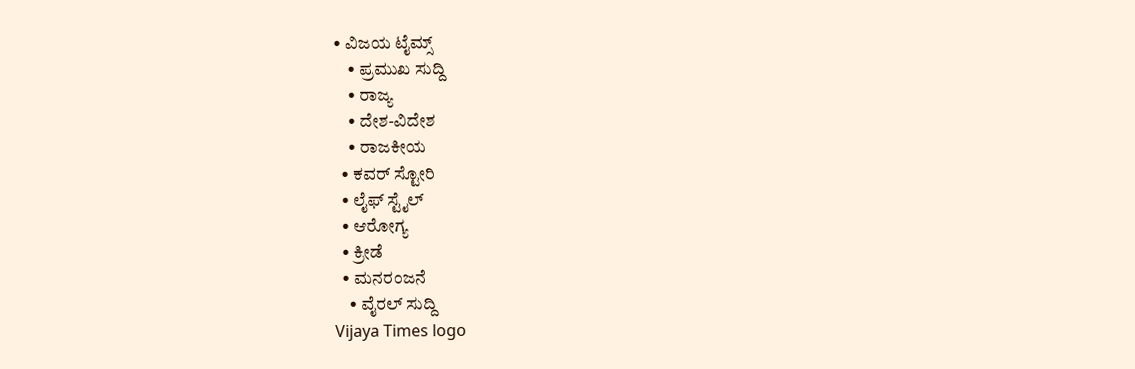• ವಿಜಯ ಟೈಮ್ಸ್‌
    • ಪ್ರಮುಖ ಸುದ್ದಿ
    • ರಾಜ್ಯ
    • ದೇಶ-ವಿದೇಶ
    • ರಾಜಕೀಯ
  • ಕವರ್‌ ಸ್ಟೋರಿ
  • ಲೈಫ್ ಸ್ಟೈಲ್
  • ಆರೋಗ್ಯ
  • ಕ್ರೀಡೆ
  • ಮನರಂಜನೆ
    • ವೈರಲ್ ಸುದ್ದಿ
Vijaya Times logo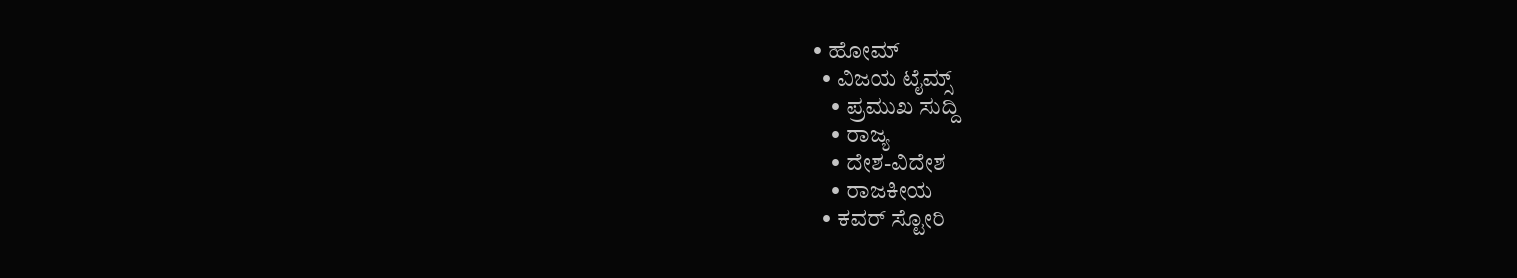• ಹೋಮ್
  • ವಿಜಯ ಟೈಮ್ಸ್‌
    • ಪ್ರಮುಖ ಸುದ್ದಿ
    • ರಾಜ್ಯ
    • ದೇಶ-ವಿದೇಶ
    • ರಾಜಕೀಯ
  • ಕವರ್‌ ಸ್ಟೋರಿ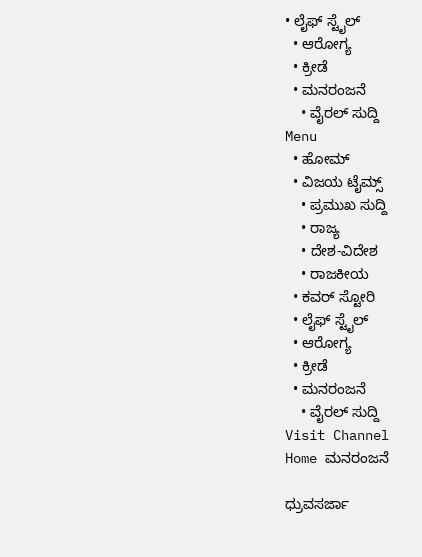• ಲೈಫ್ ಸ್ಟೈಲ್
  • ಆರೋಗ್ಯ
  • ಕ್ರೀಡೆ
  • ಮನರಂಜನೆ
    • ವೈರಲ್ ಸುದ್ದಿ
Menu
  • ಹೋಮ್
  • ವಿಜಯ ಟೈಮ್ಸ್‌
    • ಪ್ರಮುಖ ಸುದ್ದಿ
    • ರಾಜ್ಯ
    • ದೇಶ-ವಿದೇಶ
    • ರಾಜಕೀಯ
  • ಕವರ್‌ ಸ್ಟೋರಿ
  • ಲೈಫ್ ಸ್ಟೈಲ್
  • ಆರೋಗ್ಯ
  • ಕ್ರೀಡೆ
  • ಮನರಂಜನೆ
    • ವೈರಲ್ ಸುದ್ದಿ
Visit Channel
Home ಮನರಂಜನೆ

ಧ್ರುವಸರ್ಜಾ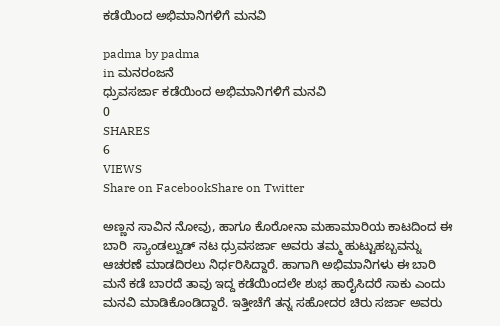ಕಡೆಯಿಂದ ಅಭಿಮಾನಿಗಳಿಗೆ ಮನವಿ

padma by padma
in ಮನರಂಜನೆ
ಧ್ರುವಸರ್ಜಾ ಕಡೆಯಿಂದ ಅಭಿಮಾನಿಗಳಿಗೆ ಮನವಿ
0
SHARES
6
VIEWS
Share on FacebookShare on Twitter

ಅಣ್ಣನ ಸಾವಿನ ನೋವು, ಹಾಗೂ ಕೊರೋನಾ ಮಹಾಮಾರಿಯ ಕಾಟದಿಂದ ಈ ಬಾರಿ  ಸ್ಯಾಂಡಲ್ವುಡ್ ನಟ ಧ್ರುವಸರ್ಜಾ ಅವರು ತಮ್ಮ ಹುಟ್ಟುಹಬ್ಬವನ್ನು ಆಚರಣೆ ಮಾಡದಿರಲು ನಿರ್ಧರಿಸಿದ್ದಾರೆ. ಹಾಗಾಗಿ ಅಭಿಮಾನಿಗಳು ಈ ಬಾರಿ ಮನೆ ಕಡೆ ಬಾರದೆ ತಾವು ಇದ್ದ ಕಡೆಯಿಂದಲೇ ಶುಭ ಹಾರೈಸಿದರೆ ಸಾಕು ಎಂದು ಮನವಿ ಮಾಡಿಕೊಂಡಿದ್ದಾರೆ. ಇತ್ತೀಚೆಗೆ ತನ್ನ ಸಹೋದರ ಚಿರು ಸರ್ಜಾ ಅವರು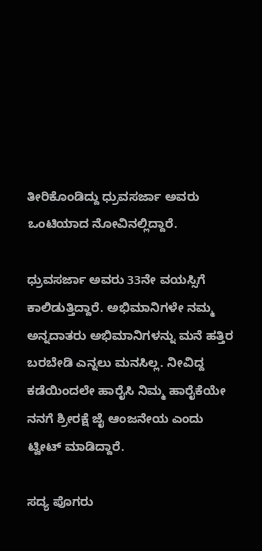ತೀರಿಕೊಂಡಿದ್ದು ಧ್ರುವಸರ್ಜಾ ಅವರು ಒಂಟಿಯಾದ ನೋವಿನಲ್ಲಿದ್ದಾರೆ.

ಧ್ರುವಸರ್ಜಾ ಅವರು 33ನೇ ವಯಸ್ಸಿಗೆ ಕಾಲಿಡುತ್ತಿದ್ದಾರೆ. ಅಭಿಮಾನಿಗಳೇ ನಮ್ಮ ಅನ್ನದಾತರು ಅಭಿಮಾನಿಗಳನ್ನು ಮನೆ ಹತ್ತಿರ ಬರಬೇಡಿ ಎನ್ನಲು ಮನಸಿಲ್ಲ. ನೀವಿದ್ದ ಕಡೆಯಿಂದಲೇ ಹಾರೈಸಿ ನಿಮ್ಮ ಹಾರೈಕೆಯೇ ನನಗೆ ಶ್ರೀರಕ್ಷೆ ಜೈ ಆಂಜನೇಯ ಎಂದು ಟ್ವೀಟ್ ಮಾಡಿದ್ದಾರೆ.

ಸದ್ಯ ಪೊಗರು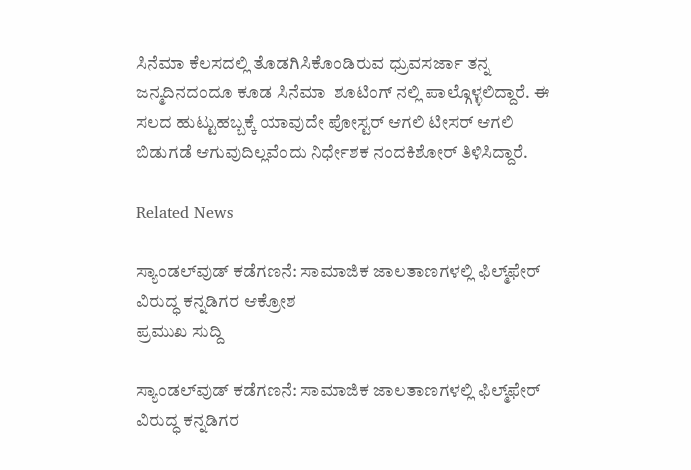ಸಿನೆಮಾ ಕೆಲಸದಲ್ಲಿ ತೊಡಗಿಸಿಕೊಂಡಿರುವ ಧ್ರುವಸರ್ಜಾ ತನ್ನ ಜನ್ಮದಿನದಂದೂ ಕೂಡ ಸಿನೆಮಾ  ಶೂಟಿಂಗ್ ನಲ್ಲಿ ಪಾಲ್ಗೊಳ್ಳಲಿದ್ದಾರೆ. ಈ ಸಲದ ಹುಟ್ಟುಹಬ್ಬಕ್ಕೆ ಯಾವುದೇ ಪೋಸ್ಟರ್ ಆಗಲಿ ಟೀಸರ್ ಆಗಲಿ ಬಿಡುಗಡೆ ಆಗುವುದಿಲ್ಲವೆಂದು ನಿರ್ಧೇಶಕ ನಂದಕಿಶೋರ್ ತಿಳಿಸಿದ್ದಾರೆ.

Related News

ಸ್ಯಾಂಡಲ್‌ವುಡ್ ಕಡೆಗಣನೆ: ಸಾಮಾಜಿಕ ಜಾಲತಾಣಗಳಲ್ಲಿ ಫಿಲ್ಮ್‌ಫೇರ್ ವಿರುದ್ಧ ಕನ್ನಡಿಗರ ಆಕ್ರೋಶ
ಪ್ರಮುಖ ಸುದ್ದಿ

ಸ್ಯಾಂಡಲ್‌ವುಡ್ ಕಡೆಗಣನೆ: ಸಾಮಾಜಿಕ ಜಾಲತಾಣಗಳಲ್ಲಿ ಫಿಲ್ಮ್‌ಫೇರ್ ವಿರುದ್ಧ ಕನ್ನಡಿಗರ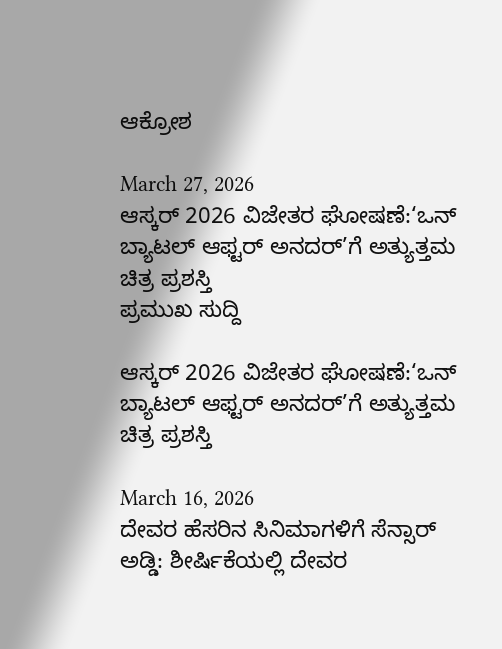ಆಕ್ರೋಶ

March 27, 2026
ಆಸ್ಕರ್ 2026 ವಿಜೇತರ ಘೋಷಣೆ:‘ಒನ್ ಬ್ಯಾಟಲ್ ಆಫ್ಟರ್ ಅನದರ್’ಗೆ ಅತ್ಯುತ್ತಮ ಚಿತ್ರ ಪ್ರಶಸ್ತಿ
ಪ್ರಮುಖ ಸುದ್ದಿ

ಆಸ್ಕರ್ 2026 ವಿಜೇತರ ಘೋಷಣೆ:‘ಒನ್ ಬ್ಯಾಟಲ್ ಆಫ್ಟರ್ ಅನದರ್’ಗೆ ಅತ್ಯುತ್ತಮ ಚಿತ್ರ ಪ್ರಶಸ್ತಿ

March 16, 2026
ದೇವರ ಹೆಸರಿನ ಸಿನಿಮಾಗಳಿಗೆ ಸೆನ್ಸಾರ್ ಅಡ್ಡಿ: ಶೀರ್ಷಿಕೆಯಲ್ಲಿ ದೇವರ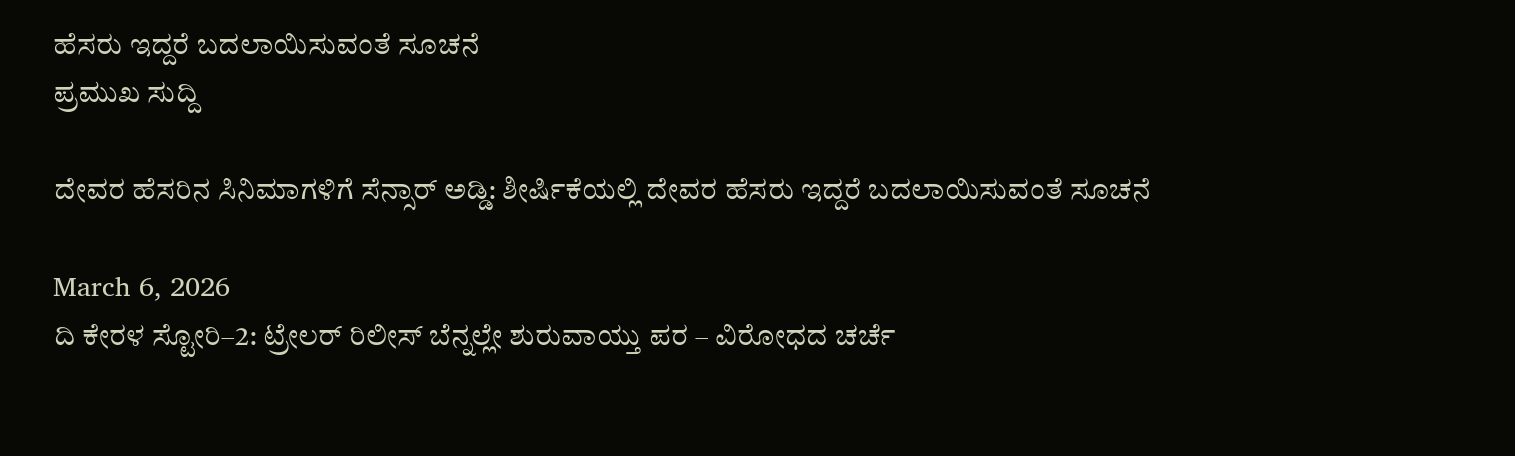ಹೆಸರು ಇದ್ದರೆ ಬದಲಾಯಿಸುವಂತೆ ಸೂಚನೆ
ಪ್ರಮುಖ ಸುದ್ದಿ

ದೇವರ ಹೆಸರಿನ ಸಿನಿಮಾಗಳಿಗೆ ಸೆನ್ಸಾರ್ ಅಡ್ಡಿ: ಶೀರ್ಷಿಕೆಯಲ್ಲಿ ದೇವರ ಹೆಸರು ಇದ್ದರೆ ಬದಲಾಯಿಸುವಂತೆ ಸೂಚನೆ

March 6, 2026
ದಿ ಕೇರಳ ಸ್ಟೋರಿ–2: ಟ್ರೇಲರ್ ರಿಲೀಸ್ ಬೆನ್ನಲ್ಲೇ ಶುರುವಾಯ್ತು ಪರ – ವಿರೋಧದ ಚರ್ಚೆ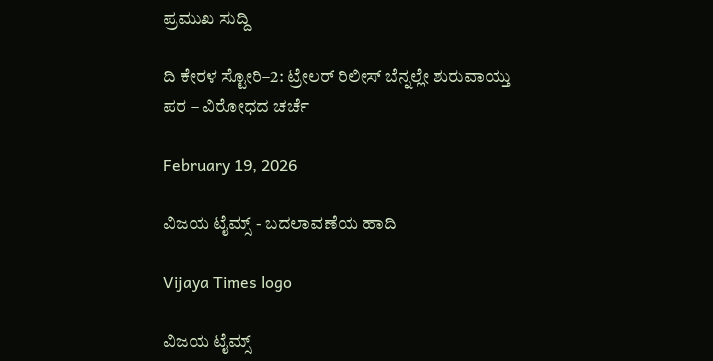ಪ್ರಮುಖ ಸುದ್ದಿ

ದಿ ಕೇರಳ ಸ್ಟೋರಿ–2: ಟ್ರೇಲರ್ ರಿಲೀಸ್ ಬೆನ್ನಲ್ಲೇ ಶುರುವಾಯ್ತು ಪರ – ವಿರೋಧದ ಚರ್ಚೆ

February 19, 2026

ವಿಜಯ ಟೈಮ್ಸ್‌ - ಬದಲಾವಣೆಯ ಹಾದಿ

Vijaya Times logo

ವಿಜಯ ಟೈಮ್ಸ್‌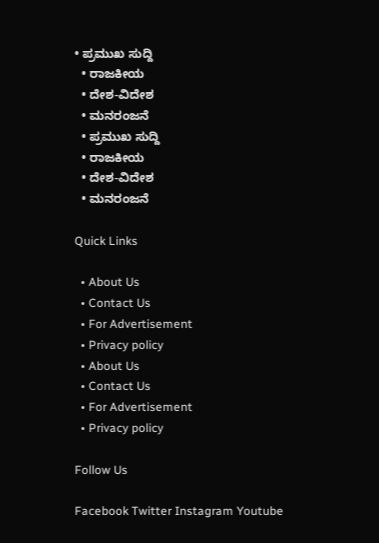• ಪ್ರಮುಖ ಸುದ್ದಿ
  • ರಾಜಕೀಯ
  • ದೇಶ-ವಿದೇಶ
  • ಮನರಂಜನೆ
  • ಪ್ರಮುಖ ಸುದ್ದಿ
  • ರಾಜಕೀಯ
  • ದೇಶ-ವಿದೇಶ
  • ಮನರಂಜನೆ

Quick Links

  • About Us
  • Contact Us
  • For Advertisement
  • Privacy policy
  • About Us
  • Contact Us
  • For Advertisement
  • Privacy policy

Follow Us

Facebook Twitter Instagram Youtube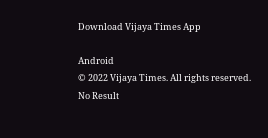Download Vijaya Times App

Android
© 2022 Vijaya Times. All rights reserved.
No Result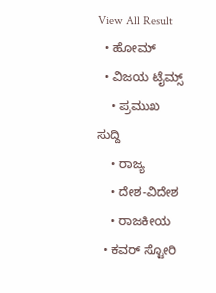View All Result
  • ಹೋಮ್
  • ವಿಜಯ ಟೈಮ್ಸ್‌
    • ಪ್ರಮುಖ ಸುದ್ದಿ
    • ರಾಜ್ಯ
    • ದೇಶ-ವಿದೇಶ
    • ರಾಜಕೀಯ
  • ಕವರ್‌ ಸ್ಟೋರಿ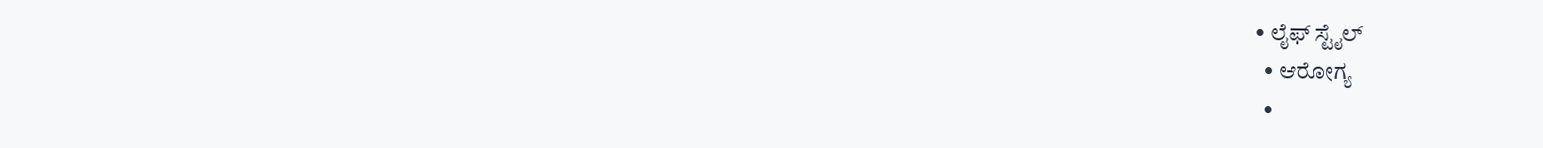• ಲೈಫ್ ಸ್ಟೈಲ್
  • ಆರೋಗ್ಯ
  •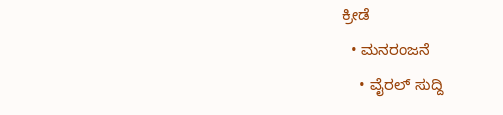ಕ್ರೀಡೆ
  • ಮನರಂಜನೆ
    • ವೈರಲ್ ಸುದ್ದಿ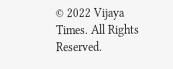© 2022 Vijaya Times. All Rights Reserved.